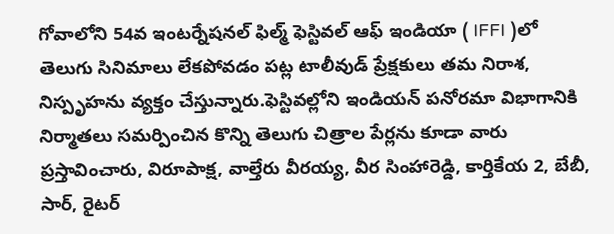గోవాలోని 54వ ఇంటర్నేషనల్ ఫిల్మ్ ఫెస్టివల్ ఆఫ్ ఇండియా ( IFFI )లో తెలుగు సినిమాలు లేకపోవడం పట్ల టాలీవుడ్ ప్రేక్షకులు తమ నిరాశ, నిస్పృహను వ్యక్తం చేస్తున్నారు.ఫెస్టివల్లోని ఇండియన్ పనోరమా విభాగానికి నిర్మాతలు సమర్పించిన కొన్ని తెలుగు చిత్రాల పేర్లను కూడా వారు ప్రస్తావించారు, విరూపాక్ష, వాల్తేరు వీరయ్య, వీర సింహారెడ్డి, కార్తికేయ 2, బేబీ, సార్, రైటర్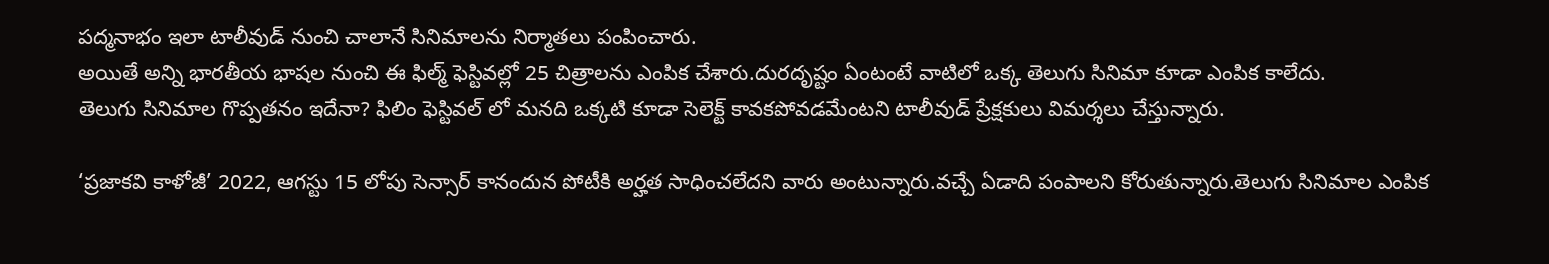పద్మనాభం ఇలా టాలీవుడ్ నుంచి చాలానే సినిమాలను నిర్మాతలు పంపించారు.
అయితే అన్ని భారతీయ భాషల నుంచి ఈ ఫిల్మ్ ఫెస్టివల్లో 25 చిత్రాలను ఎంపిక చేశారు.దురదృష్టం ఏంటంటే వాటిలో ఒక్క తెలుగు సినిమా కూడా ఎంపిక కాలేదు.
తెలుగు సినిమాల గొప్పతనం ఇదేనా? ఫిలిం ఫెస్టివల్ లో మనది ఒక్కటి కూడా సెలెక్ట్ కావకపోవడమేంటని టాలీవుడ్ ప్రేక్షకులు విమర్శలు చేస్తున్నారు.

‘ప్రజాకవి కాళోజీ’ 2022, ఆగస్టు 15 లోపు సెన్సార్ కానందున పోటీకి అర్హత సాధించలేదని వారు అంటున్నారు.వచ్చే ఏడాది పంపాలని కోరుతున్నారు.తెలుగు సినిమాల ఎంపిక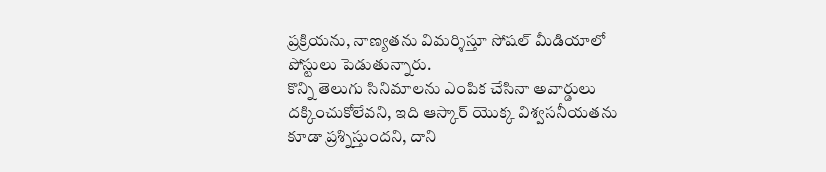ప్రక్రియను, నాణ్యతను విమర్శిస్తూ సోషల్ మీడియాలో పోస్టులు పెడుతున్నారు.
కొన్ని తెలుగు సినిమాలను ఎంపిక చేసినా అవార్డులు దక్కించుకోలేవని, ఇది ఆస్కార్ యొక్క విశ్వసనీయతను కూడా ప్రశ్నిస్తుందని, దాని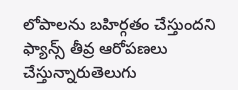లోపాలను బహిర్గతం చేస్తుందని ఫ్యాన్స్ తీవ్ర ఆరోపణలు చేస్తున్నారుతెలుగు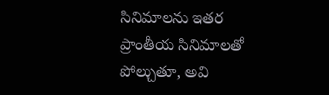సినిమాలను ఇతర ప్రాంతీయ సినిమాలతో పోల్చుతూ, అవి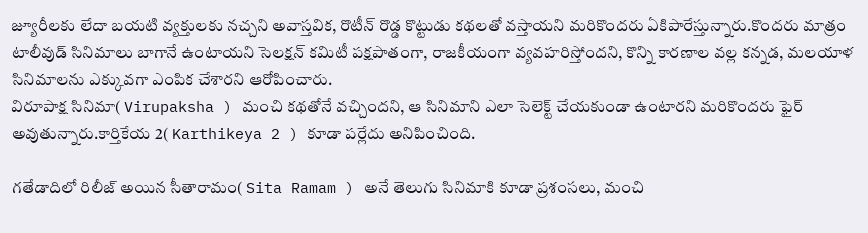జ్యూరీలకు లేదా బయటి వ్యక్తులకు నచ్చని అవాస్తవిక, రొటీన్ రొడ్డ కొట్టుడు కథలతో వస్తాయని మరికొందరు ఏకిపారేస్తున్నారు.కొందరు మాత్రం టాలీవుడ్ సినిమాలు బాగానే ఉంటాయని సెలక్షన్ కమిటీ పక్షపాతంగా, రాజకీయంగా వ్యవహరిస్తోందని, కొన్ని కారణాల వల్ల కన్నడ, మలయాళ సినిమాలను ఎక్కువగా ఎంపిక చేశారని ఆరోపించారు.
విరూపాక్ష సినిమా( Virupaksha ) మంచి కథతోనే వచ్చిందని, ఆ సినిమాని ఎలా సెలెక్ట్ చేయకుండా ఉంటారని మరికొందరు ఫైర్ అవుతున్నారు.కార్తికేయ 2( Karthikeya 2 ) కూడా పర్లేదు అనిపించింది.

గతేడాదిలో రిలీజ్ అయిన సీతారామం( Sita Ramam ) అనే తెలుగు సినిమాకి కూడా ప్రశంసలు, మంచి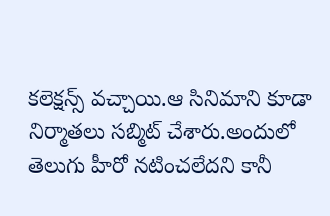కలెక్షన్స్ వచ్చాయి.ఆ సినిమాని కూడా నిర్మాతలు సబ్మిట్ చేశారు.అందులో తెలుగు హీరో నటించలేదని కానీ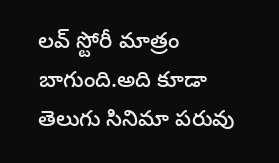లవ్ స్టోరీ మాత్రం బాగుంది.అది కూడా తెలుగు సినిమా పరువు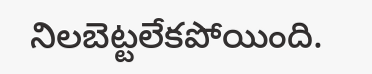నిలబెట్టలేకపోయింది.